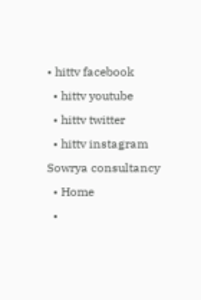• hittv facebook
  • hittv youtube
  • hittv twitter
  • hittv instagram
Sowrya consultancy
  • Home
  •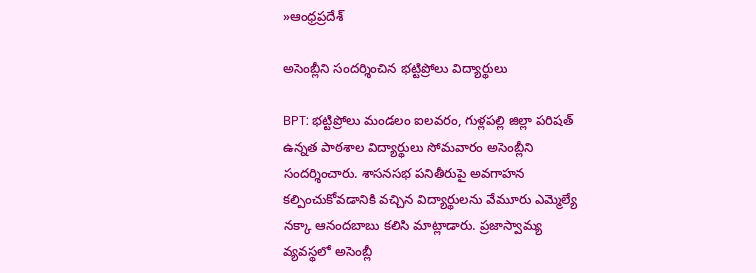»ఆంధ్రప్రదేశ్

అసెంబ్లీని సందర్శించిన భట్టిప్రోలు విద్యార్థులు

BPT: భట్టిప్రోలు మండలం ఐలవరం, గుళ్లపల్లి జిల్లా పరిషత్ ఉన్నత పాఠశాల విద్యార్థులు సోమవారం అసెంబ్లీని సందర్శించారు. శాసనసభ పనితీరుపై అవగాహన కల్పించుకోవడానికి వచ్చిన విద్యార్థులను వేమూరు ఎమ్మెల్యే నక్కా ఆనందబాబు కలిసి మాట్లాడారు. ప్రజాస్వామ్య వ్యవస్థలో అసెంబ్లీ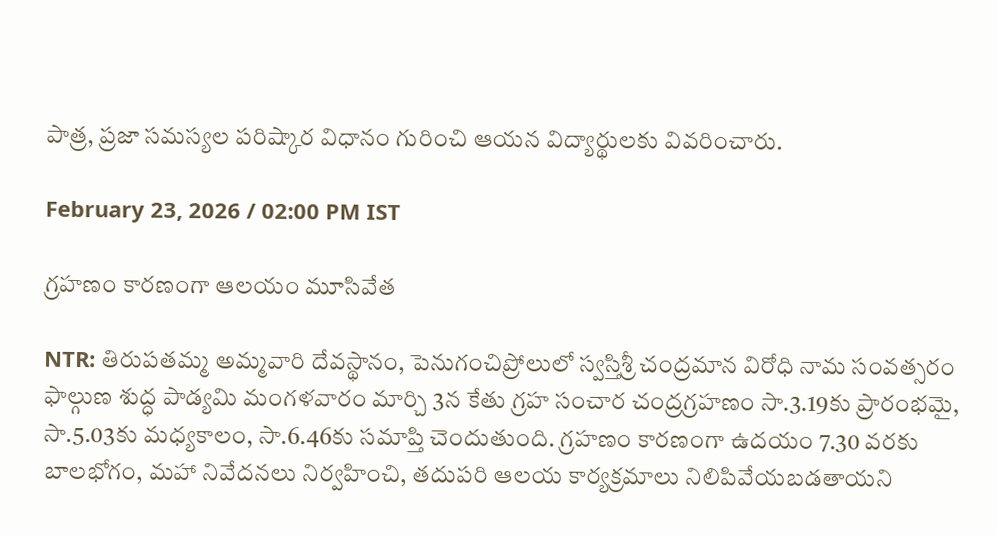పాత్ర, ప్రజా సమస్యల పరిష్కార విధానం గురించి ఆయన విద్యార్థులకు వివరించారు.

February 23, 2026 / 02:00 PM IST

గ్రహణం కారణంగా ఆలయం మూసివేత

NTR: తిరుపతమ్మ అమ్మవారి దేవస్థానం, పెనుగంచిప్రోలులో స్వస్తిశ్రీ చంద్రమాన విరోధి నామ సంవత్సరం ఫాల్గుణ శుద్ధ పాడ్యమి మంగళవారం మార్చి 3న కేతు గ్రహ సంచార చంద్రగ్రహణం సా.3.19కు ప్రారంభమై, సా.5.03కు మధ్యకాలం, సా.6.46కు సమాప్తి చెందుతుంది. గ్రహణం కారణంగా ఉదయం 7.30 వరకు బాలభోగం, మహా నివేదనలు నిర్వహించి, తదుపరి ఆలయ కార్యక్రమాలు నిలిపివేయబడతాయని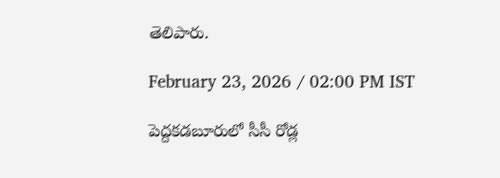తెలిపారు.

February 23, 2026 / 02:00 PM IST

పెద్దకడబూరులో సీసీ రోడ్ల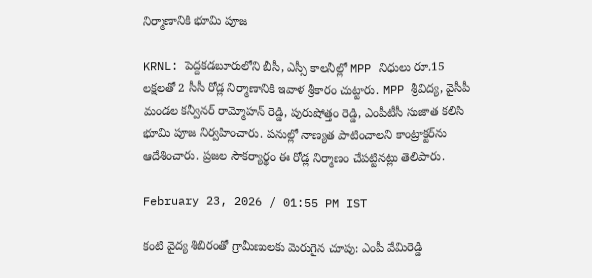నిర్మాణానికి భూమి పూజ

KRNL: పెద్దకడబూరులోని బీసీ, ఎస్సీ కాలనీల్లో MPP నిధులు రూ.15 లక్షలతో 2 సీసీ రోడ్ల నిర్మాణానికి ఇవాళ శ్రీకారం చుట్టారు. MPP శ్రీవిద్య, వైసీపీ మండల కన్వీనర్ రామ్మోహన్ రెడ్డి, పురుషోత్తం రెడ్డి, ఎంపీటీసీ సుజాత కలిసి భూమి పూజ నిర్వహించారు. పనుల్లో నాణ్యత పాటించాలని కాంట్రాక్టర్‌ను ఆదేశించారు. ప్రజల సౌకర్యార్థం ఈ రోడ్ల నిర్మాణం చేపట్టినట్లు తెలిపారు.

February 23, 2026 / 01:55 PM IST

కంటి వైద్య శిబిరంతో గ్రామీణులకు మెరుగైన చూపు: ఎంపీ వేమిరెడ్డి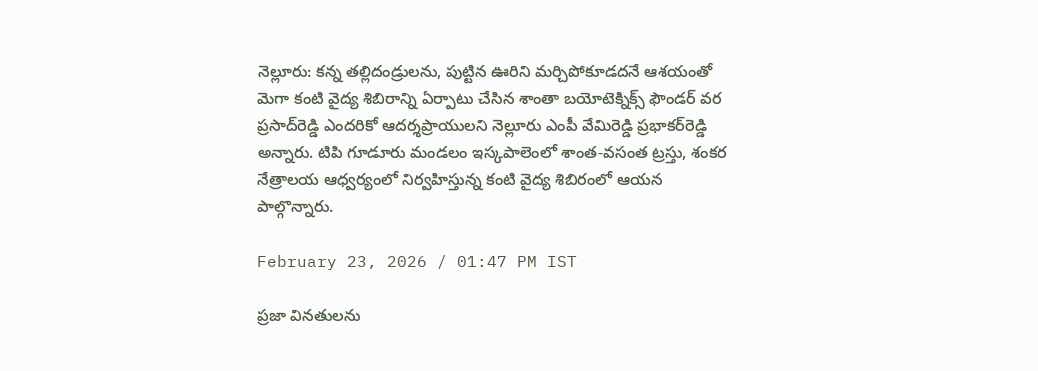నెల్లూరు: కన్న తల్లిదండ్రులను, పుట్టిన ఊరిని మర్చిపోకూడదనే ఆశయంతో మెగా కంటి వైద్య శిబిరాన్ని ఏర్పాటు చేసిన శాంతా బయోటెక్నిక్స్‌ ఫౌండర్‌ వర ప్రసాద్‌రెడ్డి ఎందరికో ఆదర్శప్రాయులని నెల్లూరు ఎంపీ వేమిరెడ్డి ప్రభాకర్‌రెడ్డి అన్నారు. టిపి గూడూరు మండలం ఇస్కపాలెంలో శాంత-వసంత ట్రస్తు, శంకర నేత్రాలయ ఆధ్వర్యంలో నిర్వహిస్తున్న కంటి వైద్య శిబిరంలో ఆయన పాల్గొన్నారు.

February 23, 2026 / 01:47 PM IST

ప్రజా వినతులను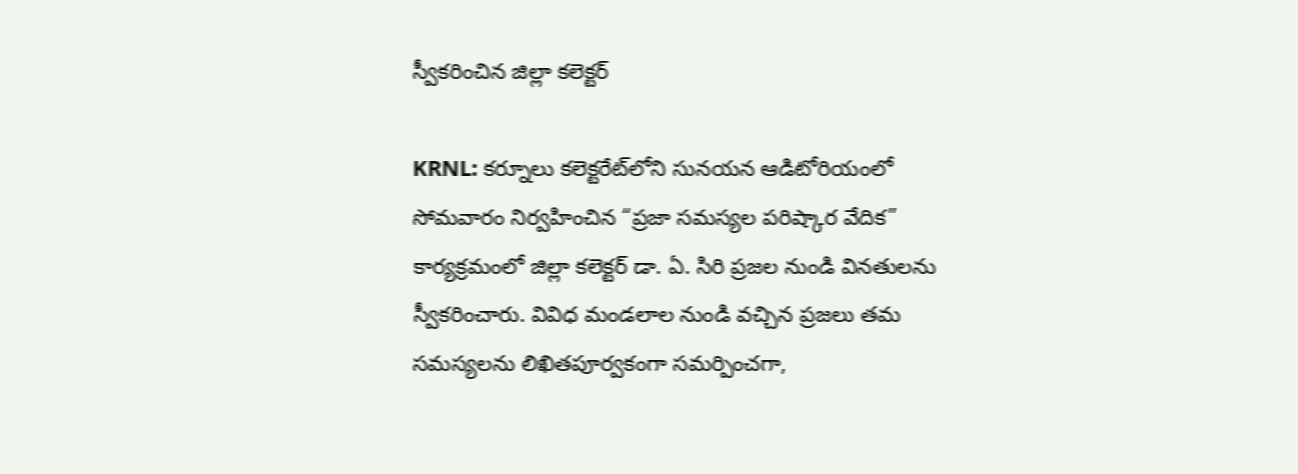స్వీకరించిన జిల్లా కలెక్టర్

KRNL: కర్నూలు కలెక్టరేట్‌లోని సునయన ఆడిటోరియంలో సోమవారం నిర్వహించిన “ప్రజా సమస్యల పరిష్కార వేదిక” కార్యక్రమంలో జిల్లా కలెక్టర్ డా. ఏ. సిరి ప్రజల నుండి వినతులను స్వీకరించారు. వివిధ మండలాల నుండి వచ్చిన ప్రజలు తమ సమస్యలను లిఖితపూర్వకంగా సమర్పించగా,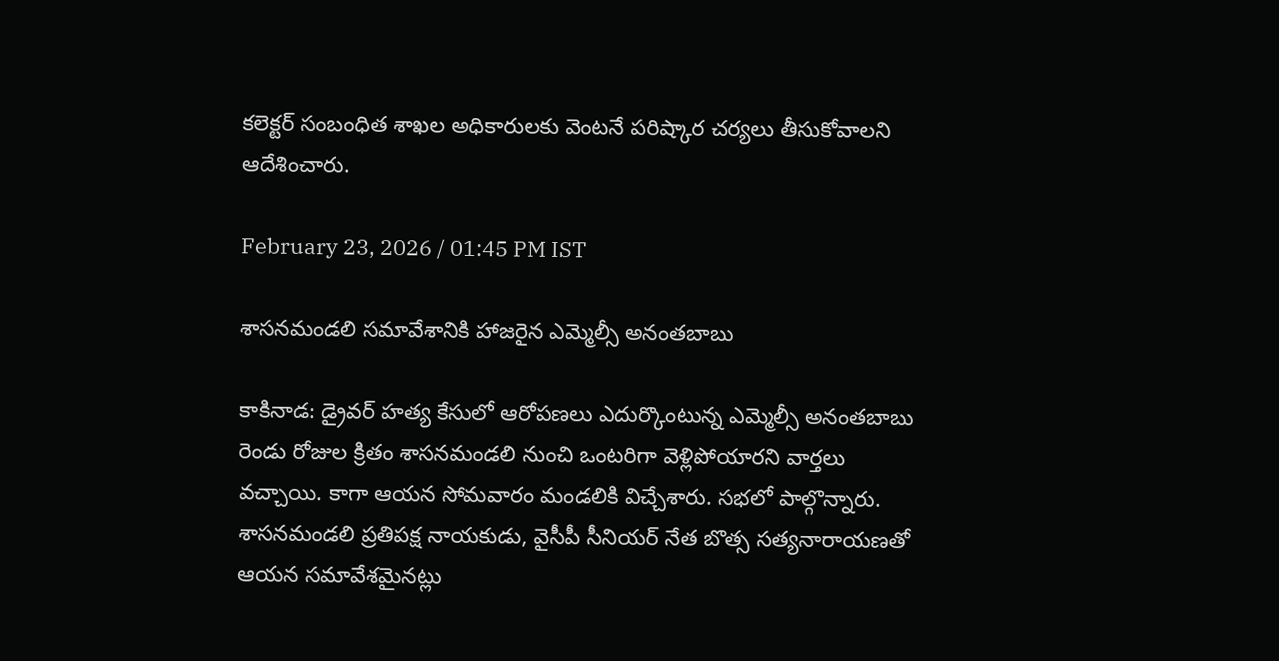కలెక్టర్ సంబంధిత శాఖల అధికారులకు వెంటనే పరిష్కార చర్యలు తీసుకోవాలని ఆదేశించారు.

February 23, 2026 / 01:45 PM IST

శాసనమండలి సమావేశానికి హాజరైన ఎమ్మెల్సీ అనంతబాబు

కాకినాడ: డ్రైవర్ హత్య కేసులో ఆరోపణలు ఎదుర్కొంటున్న ఎమ్మెల్సీ అనంతబాబు రెండు రోజుల క్రితం శాసనమండలి నుంచి ఒంటరిగా వెళ్లిపోయారని వార్తలు వచ్చాయి. కాగా ఆయన సోమవారం మండలికి విచ్చేశారు. సభలో పాల్గొన్నారు. శాసనమండలి ప్రతిపక్ష నాయకుడు, వైసీపీ సీనియర్ నేత బొత్స సత్యనారాయణతో ఆయన సమావేశమైనట్లు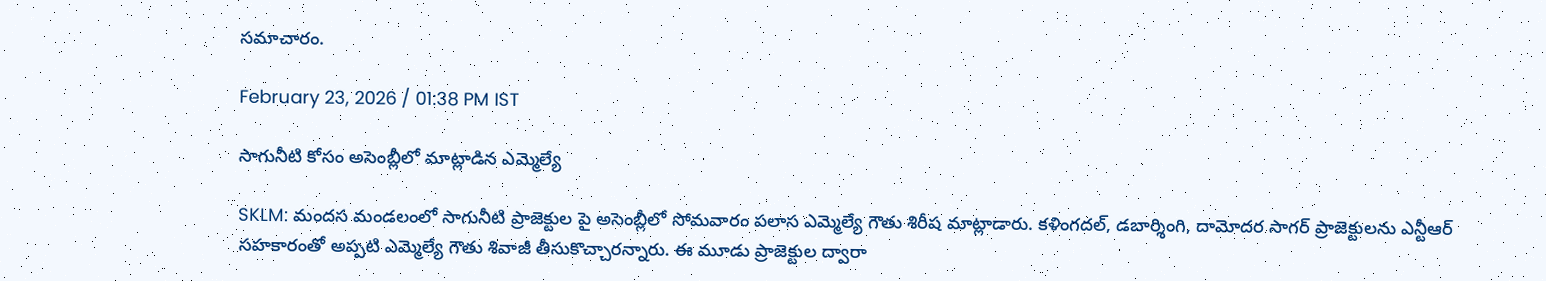సమాచారం.

February 23, 2026 / 01:38 PM IST

సాగునీటి కోసం అసెంబ్లీలో మాట్లాడిన ఎమ్మెల్యే

SKLM: మందస మండలంలో సాగునీటి ప్రాజెక్టుల పై అసెంబ్లీలో సోమవారం పలాస ఎమ్మెల్యే గౌతు శిరీష మాట్లాడారు. కళింగదల్, డబార్శింగి, దామోదర సాగర్ ప్రాజెక్టులను ఎన్టీఆర్ సహకారంతో అప్పటి ఎమ్మెల్యే గౌతు శివాజీ తీసుకొచ్చారన్నారు. ఈ మూడు ప్రాజెక్టుల ద్వారా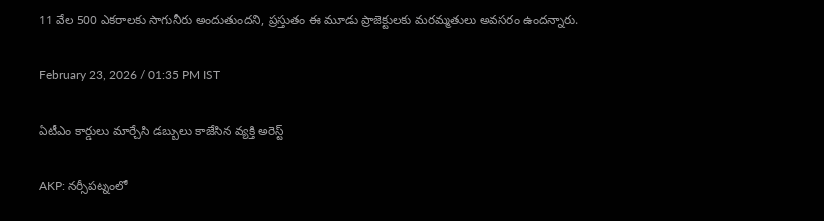11 వేల 500 ఎకరాలకు సాగునీరు అందుతుందని, ప్రస్తుతం ఈ మూడు ప్రాజెక్టులకు మరమ్మతులు అవసరం ఉందన్నారు.

February 23, 2026 / 01:35 PM IST

ఏటీఎం కార్డులు మార్చేసి డబ్బులు కాజేసిన వ్యక్తి అరెస్ట్

AKP: నర్సీపట్నంలో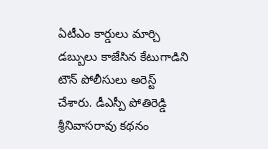ఏటీఎం కార్డులు మార్చి డబ్బులు కాజేసిన కేటుగాడిని టౌన్ పోలీసులు అరెస్ట్ చేశారు. డీఎస్పీ పోతిరెడ్డి శ్రీనివాసరావు కథనం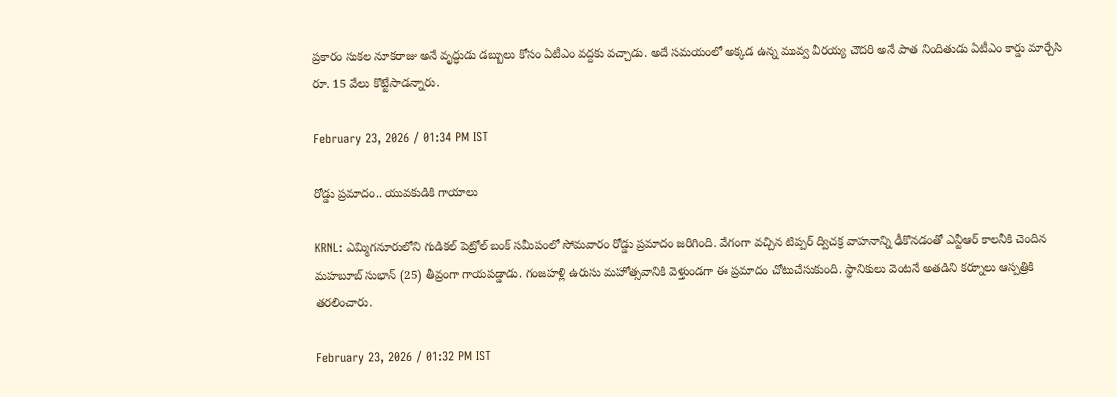ప్రకారం సుకల నూకరాజు అనే వృద్ధుడు డబ్బులు కోసం ఏటీఎం వద్దకు వచ్చాడు. అదే సమయంలో అక్కడ ఉన్న మువ్వ వీరయ్య చౌదరి అనే పాత నిందితుడు ఏటీఎం కార్డు మార్చేసి రూ. 15 వేలు కొట్టేసాడన్నారు.

February 23, 2026 / 01:34 PM IST

రోడ్డు ప్రమాదం.. యువకుడికి గాయాలు

KRNL: ఎమ్మిగనూరులోని గుడికల్ పెట్రోల్ బంక్ సమీపంలో సోమవారం రోడ్డు ప్రమాదం జరిగింది. వేగంగా వచ్చిన టిప్పర్ ద్విచక్ర వాహనాన్ని ఢీకొనడంతో ఎన్టీఆర్ కాలనీకి చెందిన మహబూబ్ సుభాన్ (25) తీవ్రంగా గాయపడ్డాడు. గంజహళ్లి ఉరుసు మహోత్సవానికి వెళ్తుండగా ఈ ప్రమాదం చోటుచేసుకుంది. స్థానికులు వెంటనే అతడిని కర్నూలు ఆస్పత్రికి తరలించారు.

February 23, 2026 / 01:32 PM IST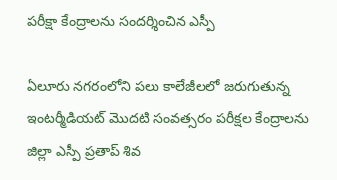పరీక్షా కేంద్రాలను సందర్శించిన ఎస్పీ

ఏలూరు నగరంలోని పలు కాలేజీలలో జరుగుతున్న ఇంటర్మీడియట్ మొదటి సంవత్సరం పరీక్షల కేంద్రాలను జిల్లా ఎస్పీ ప్రతాప్ శివ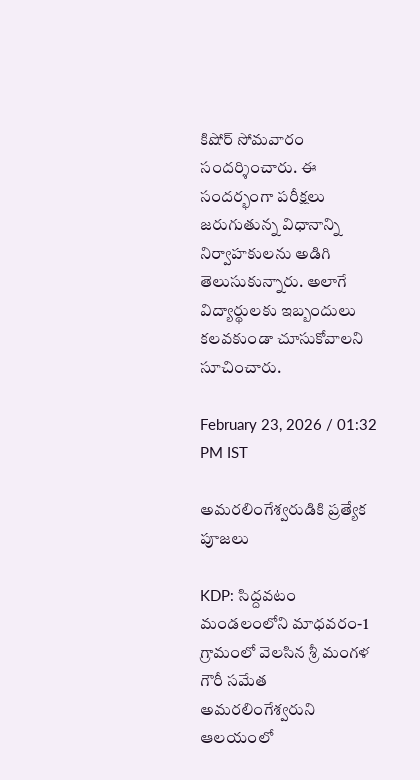కిషోర్ సోమవారం సందర్శించారు. ఈ సందర్భంగా పరీక్షలు జరుగుతున్న విధానాన్ని నిర్వాహకులను అడిగి తెలుసుకున్నారు. అలాగే విద్యార్థులకు ఇబ్బందులు కలవకుండా చూసుకోవాలని సూచించారు.

February 23, 2026 / 01:32 PM IST

అమరలింగేశ్వరుడికి ప్రత్యేక పూజలు

KDP: సిద్దవటం మండలంలోని మాధవరం-1 గ్రామంలో వెలసిన శ్రీ మంగళ గౌరీ సమేత అమరలింగేశ్వరుని ఆలయంలో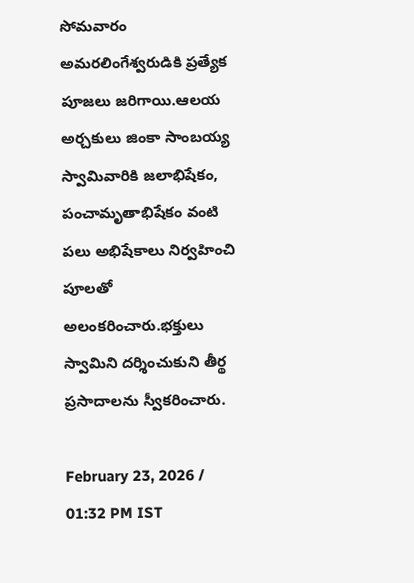సోమవారం అమరలింగేశ్వరుడికి ప్రత్యేక పూజలు జరిగాయి.ఆలయ అర్చకులు జింకా సాంబయ్య స్వామివారికి జలాభిషేకం, పంచామృతాభిషేకం వంటి పలు అభిషేకాలు నిర్వహించి పూలతో అలంకరించారు.భక్తులు స్వామిని దర్శించుకుని తీర్థ ప్రసాదాలను స్వీకరించారు.

February 23, 2026 / 01:32 PM IST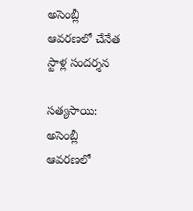అసెంబ్లీ ఆవరణలో చేనేత స్టాళ్ల సందర్శన

సత్యసాయి: అసెంబ్లీ ఆవరణలో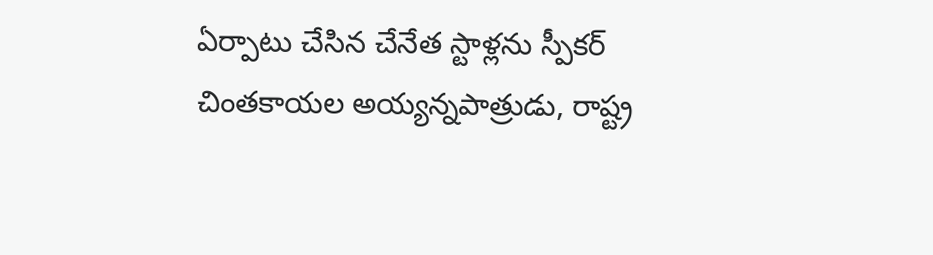ఏర్పాటు చేసిన చేనేత స్టాళ్లను స్పీకర్ చింతకాయల అయ్యన్నపాత్రుడు, రాష్ట్ర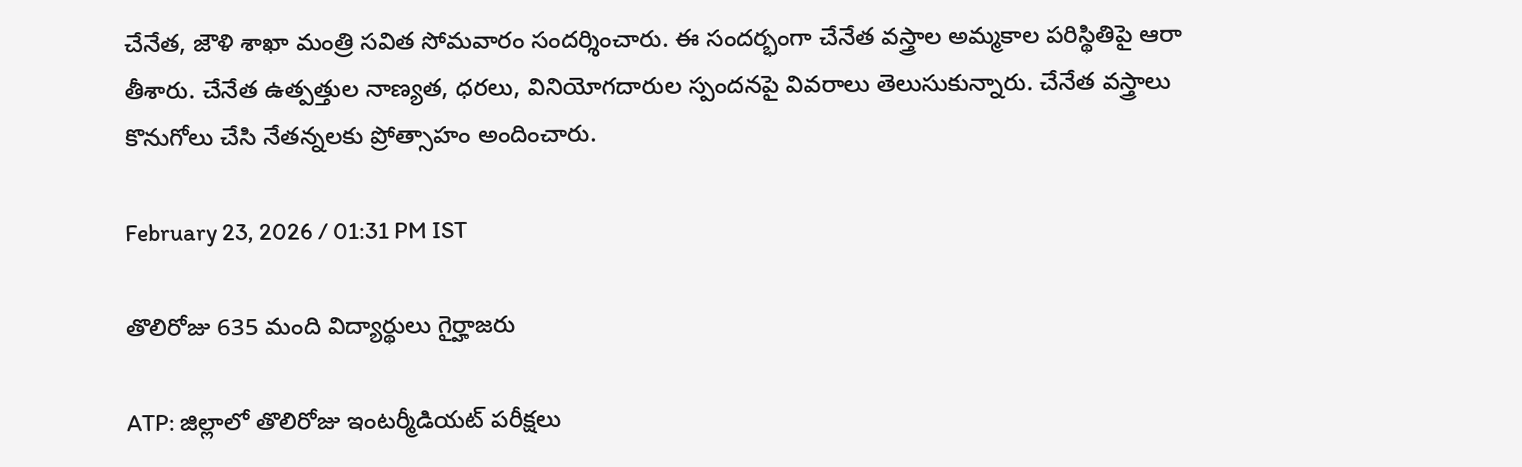చేనేత, జౌళి శాఖా మంత్రి సవిత సోమవారం సందర్శించారు. ఈ సందర్భంగా చేనేత వస్త్రాల అమ్మకాల పరిస్థితిపై ఆరా తీశారు. చేనేత ఉత్పత్తుల నాణ్యత, ధరలు, వినియోగదారుల స్పందనపై వివరాలు తెలుసుకున్నారు. చేనేత వస్త్రాలు కొనుగోలు చేసి నేతన్నలకు ప్రోత్సాహం అందించారు.

February 23, 2026 / 01:31 PM IST

తొలిరోజు 635 మంది విద్యార్థులు గైర్హాజరు

ATP: జిల్లాలో తొలిరోజు ఇంటర్మీడియట్ పరీక్షలు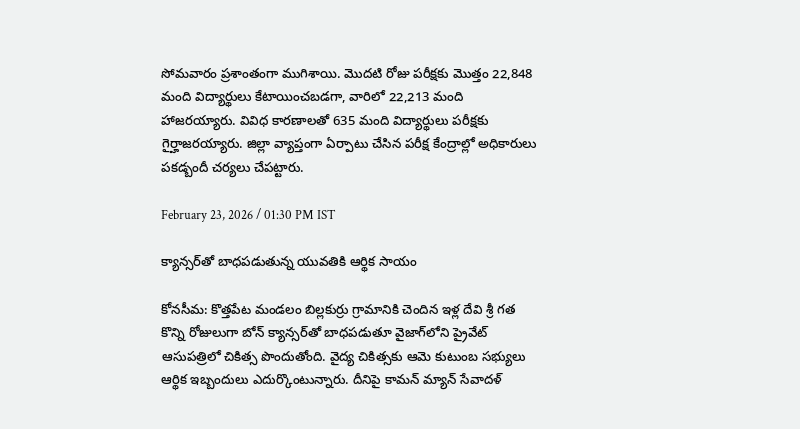సోమవారం ప్రశాంతంగా ముగిశాయి. మొదటి రోజు పరీక్షకు మొత్తం 22,848 మంది విద్యార్థులు కేటాయించబడగా, వారిలో 22,213 మంది హాజరయ్యారు. వివిధ కారణాలతో 635 మంది విద్యార్థులు పరీక్షకు గైర్హాజరయ్యారు. జిల్లా వ్యాప్తంగా ఏర్పాటు చేసిన పరీక్ష కేంద్రాల్లో అధికారులు పకడ్బందీ చర్యలు చేపట్టారు.

February 23, 2026 / 01:30 PM IST

క్యాన్సర్‌తో బాధపడుతున్న యువతికి ఆర్థిక సాయం

కోనసీమ: కొత్తపేట మండలం బిల్లకుర్రు గ్రామానికి చెందిన ఇళ్ల దేవి శ్రీ గత కొన్ని రోజులుగా బోన్ క్యాన్సర్‌తో బాధపడుతూ వైజాగ్‌లోని ప్రైవేట్ ఆసుపత్రిలో చికిత్స పొందుతోంది. వైద్య చికిత్సకు ఆమె కుటుంబ సభ్యులు ఆర్థిక ఇబ్బందులు ఎదుర్కొంటున్నారు. దీనిపై కామన్ మ్యాన్ సేవాదళ్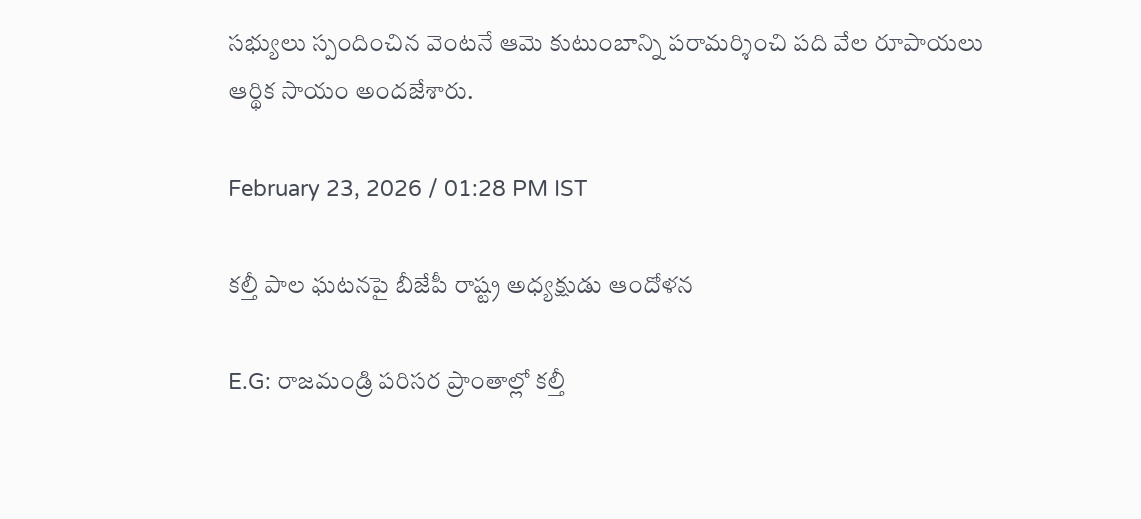సభ్యులు స్పందించిన వెంటనే ఆమె కుటుంబాన్ని పరామర్శించి పది వేల రూపాయలు ఆర్థిక సాయం అందజేశారు.

February 23, 2026 / 01:28 PM IST

కల్తీ పాల ఘటనపై బీజేపీ రాష్ట్ర అధ్యక్షుడు ఆందోళన

E.G: రాజమండ్రి పరిసర ప్రాంతాల్లో కల్తీ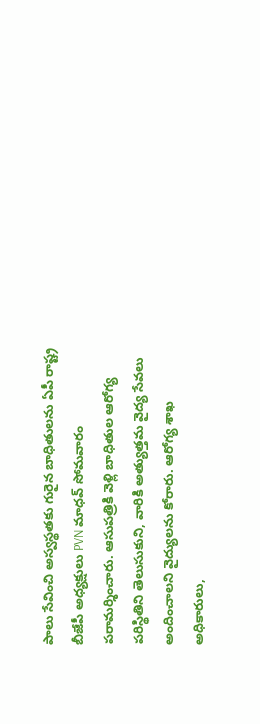పాలు సేవించి అస్వస్థతకు గురైన బాధితులను ఏపీ రాష్ట్ర బీజేపీ అధ్యక్షులు PVN మాధవ్ సోమవారం పరామర్శించారు. ఆసుపత్రికి వెళ్లి బాధితుల ఆరోగ్య పరిస్థితిని తెలుసుకుని, వారికి అత్యుత్తమ వైద్య సేవలు అందించాలని వైద్యులను కోరారు. ఆరోగ్య శాఖ అధికారులు,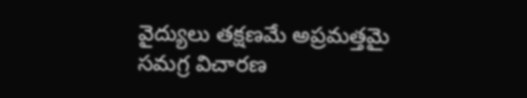వైద్యులు తక్షణమే అప్రమత్తమై సమగ్ర విచారణ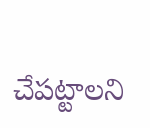చేపట్టాలని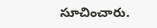సూచించారు.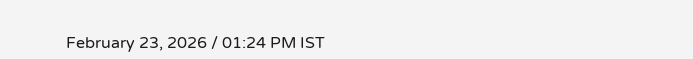February 23, 2026 / 01:24 PM IST